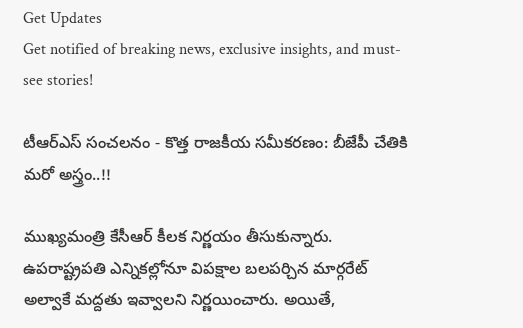Get Updates
Get notified of breaking news, exclusive insights, and must-see stories!

టీఆర్ఎస్ సంచలనం - కొత్త రాజకీయ సమీకరణం: బీజేపీ చేతికి మరో అస్త్రం..!!

ముఖ్యమంత్రి కేసీఆర్ కీలక నిర్ణయం తీసుకున్నారు. ఉపరాష్ట్రపతి ఎన్నికల్లోనూ విపక్షాల బలపర్చిన మార్గరేట్ అల్వాకే మద్దతు ఇవ్వాలని నిర్ణయించారు. అయితే,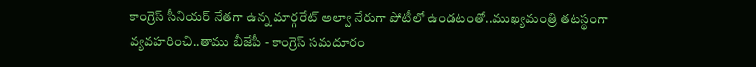కాంగ్రెస్ సీనియర్ నేతగా ఉన్న మార్గరేట్ అల్వా నేరుగా పోటీలో ఉండటంతో..ముఖ్యమంత్రి తటస్థంగా వ్యవహరించి..తాము బీజేపీ - కాంగ్రెస్ సమదూరం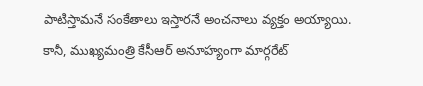పాటిస్తామనే సంకేతాలు ఇస్తారనే అంచనాలు వ్యక్తం అయ్యాయి. కానీ, ముఖ్యమంత్రి కేసీఆర్ అనూహ్యంగా మార్గరేట్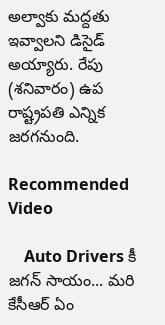అల్వాకు మద్దతు ఇవ్వాలని డిసైడ్ అయ్యారు. రేపు (శనివారం) ఉప రాష్ట్రపతి ఎన్నిక జరగనుంది.

Recommended Video

    Auto Drivers కీ జగన్ సాయం... మరి కేసీఆర్ ఏం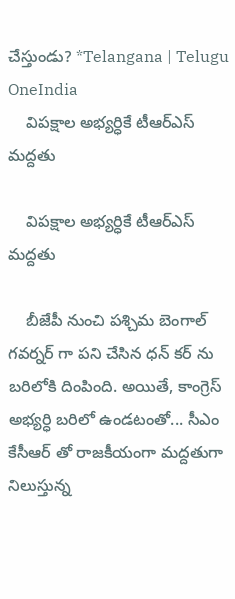చేస్తుండు? *Telangana | Telugu OneIndia
    విపక్షాల అభ్యర్ధికే టీఆర్ఎస్ మద్దతు

    విపక్షాల అభ్యర్ధికే టీఆర్ఎస్ మద్దతు

    బీజేపీ నుంచి పశ్చిమ బెంగాల్ గవర్నర్ గా పని చేసిన ధన్ కర్ ను బరిలోకి దింపింది. అయితే, కాంగ్రెస్ అభ్యర్ధి బరిలో ఉండటంతో... సీఎం కేసీఆర్ తో రాజకీయంగా మద్దతుగా నిలుస్తున్న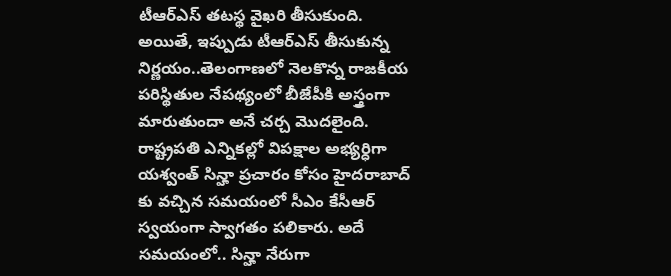టీఆర్ఎస్ తటస్థ వైఖరి తీసుకుంది. అయితే, ఇప్పుడు టీఆర్ఎస్ తీసుకున్న నిర్ణయం..తెలంగాణలో నెలకొన్న రాజకీయ పరిస్థితుల నేపథ్యంలో బీజేపీకి అస్త్రంగా మారుతుందా అనే చర్చ మొదలైంది. రాష్ట్రపతి ఎన్నికల్లో విపక్షాల అభ్యర్ధిగా యశ్వంత్ సిన్హా ప్రచారం కోసం హైదరాబాద్ కు వచ్చిన సమయంలో సీఎం కేసీఆర్ స్వయంగా స్వాగతం పలికారు. అదే సమయంలో.. సిన్హా నేరుగా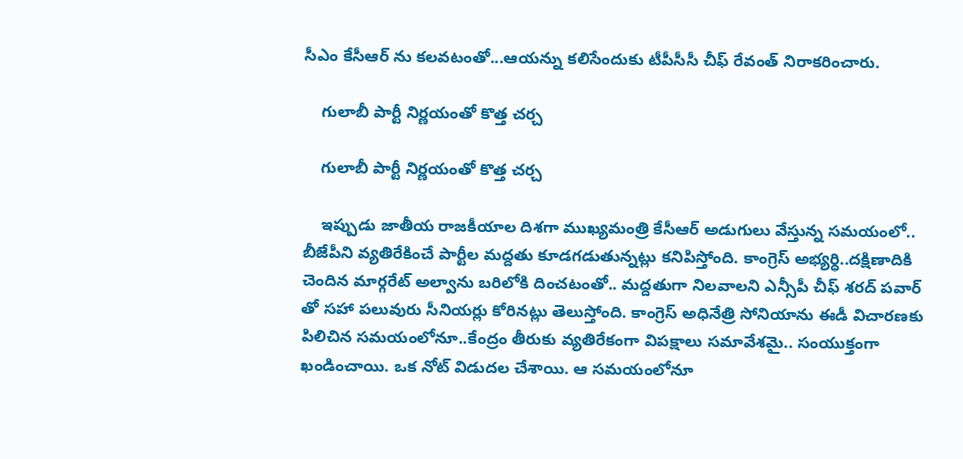సీఎం కేసీఆర్ ను కలవటంతో...ఆయన్ను కలిసేందుకు టీపీసీసీ చీఫ్ రేవంత్ నిరాకరించారు.

    గులాబీ పార్టీ నిర్ణయంతో కొత్త చర్చ

    గులాబీ పార్టీ నిర్ణయంతో కొత్త చర్చ

    ఇప్పుడు జాతీయ రాజకీయాల దిశగా ముఖ్యమంత్రి కేసీఆర్ అడుగులు వేస్తున్న సమయంలో.. బీజేపీని వ్యతిరేకించే పార్టీల మద్దతు కూడగడుతున్నట్లు కనిపిస్తోంది. కాంగ్రెస్ అభ్యర్ధి..దక్షిణాదికి చెందిన మార్గరేట్ అల్వాను బరిలోకి దించటంతో.. మద్దతుగా నిలవాలని ఎన్సీపీ చీఫ్ శరద్ పవార్ తో సహా పలువురు సీనియర్లు కోరినట్లు తెలుస్తోంది. కాంగ్రెస్ అధినేత్రి సోనియాను ఈడీ విచారణకు పిలిచిన సమయంలోనూ..కేంద్రం తీరుకు వ్యతిరేకంగా విపక్షాలు సమావేశమై.. సంయుక్తంగా ఖండించాయి. ఒక నోట్ విడుదల చేశాయి. ఆ సమయంలోనూ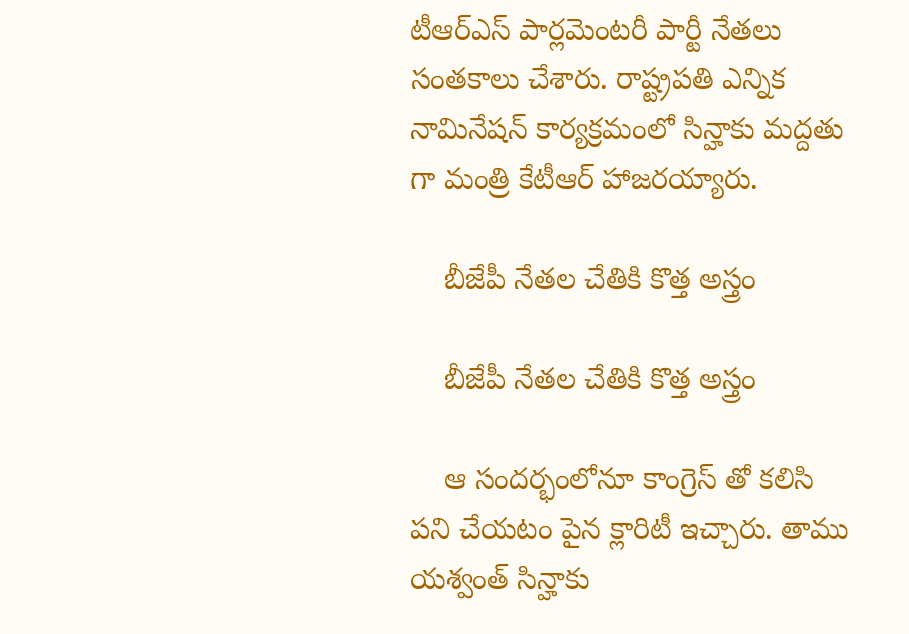టీఆర్ఎస్ పార్లమెంటరీ పార్టీ నేతలు సంతకాలు చేశారు. రాష్ట్రపతి ఎన్నిక నామినేషన్ కార్యక్రమంలో సిన్హాకు మద్దతు గా మంత్రి కేటీఆర్ హాజరయ్యారు.

    బీజేపీ నేతల చేతికి కొత్త అస్త్రం

    బీజేపీ నేతల చేతికి కొత్త అస్త్రం

    ఆ సందర్భంలోనూ కాంగ్రెస్ తో కలిసి పని చేయటం పైన క్లారిటీ ఇచ్చారు. తాము యశ్వంత్ సిన్హాకు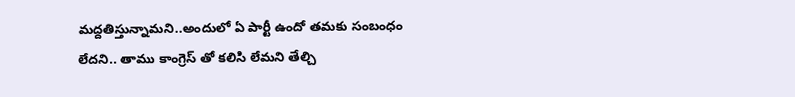మద్దతిస్తున్నామని..అందులో ఏ పార్టీ ఉందో తమకు సంబంధం లేదని.. తాము కాంగ్రెస్ తో కలిసి లేమని తేల్చి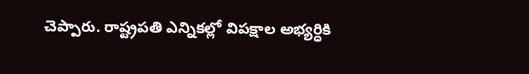చెప్పారు. రాష్ట్రపతి ఎన్నికల్లో విపక్షాల అభ్యర్ధికి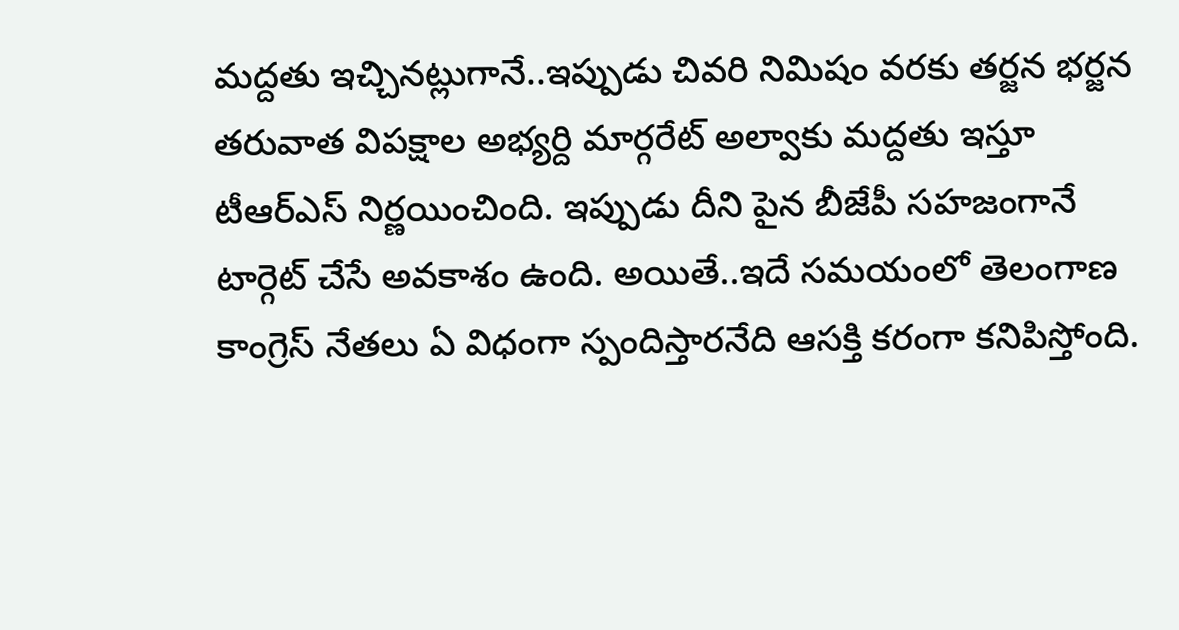మద్దతు ఇచ్చినట్లుగానే..ఇప్పుడు చివరి నిమిషం వరకు తర్జన భర్జన తరువాత విపక్షాల అభ్యర్ది మార్గరేట్ అల్వాకు మద్దతు ఇస్తూ టీఆర్ఎస్ నిర్ణయించింది. ఇప్పుడు దీని పైన బీజేపీ సహజంగానే టార్గెట్ చేసే అవకాశం ఉంది. అయితే..ఇదే సమయంలో తెలంగాణ కాంగ్రెస్ నేతలు ఏ విధంగా స్పందిస్తారనేది ఆసక్తి కరంగా కనిపిస్తోంది.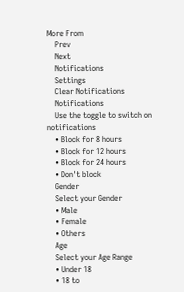More From
    Prev
    Next
    Notifications
    Settings
    Clear Notifications
    Notifications
    Use the toggle to switch on notifications
    • Block for 8 hours
    • Block for 12 hours
    • Block for 24 hours
    • Don't block
    Gender
    Select your Gender
    • Male
    • Female
    • Others
    Age
    Select your Age Range
    • Under 18
    • 18 to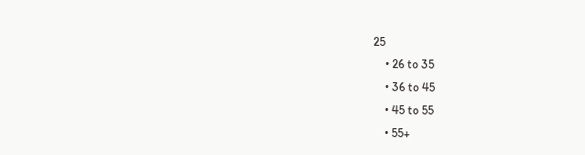25
    • 26 to 35
    • 36 to 45
    • 45 to 55
    • 55+